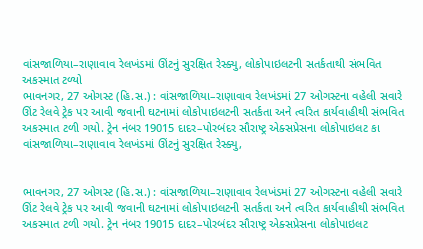વાંસજાળિયા–રાણાવાવ રેલખંડમાં ઊંટનું સુરક્ષિત રેસ્ક્યુ, લોકોપાઇલટની સતર્કતાથી સંભવિત અકસ્માત ટળ્યો
ભાવનગર, 27 ઓગસ્ટ (હિ.સ.) : વાંસજાળિયા–રાણાવાવ રેલખંડમાં 27 ઓગસ્ટના વહેલી સવારે ઊંટ રેલવે ટ્રેક પર આવી જવાની ઘટનામાં લોકોપાઇલટની સતર્કતા અને ત્વરિત કાર્યવાહીથી સંભવિત અકસ્માત ટળી ગયો. ટ્રેન નંબર 19015 દાદર–પોરબંદર સૌરાષ્ટ્ર એક્સપ્રેસના લોકોપાઇલટ કા
વાંસજાળિયા–રાણાવાવ રેલખંડમાં ઊંટનું સુરક્ષિત રેસ્ક્યુ,


ભાવનગર, 27 ઓગસ્ટ (હિ.સ.) : વાંસજાળિયા–રાણાવાવ રેલખંડમાં 27 ઓગસ્ટના વહેલી સવારે ઊંટ રેલવે ટ્રેક પર આવી જવાની ઘટનામાં લોકોપાઇલટની સતર્કતા અને ત્વરિત કાર્યવાહીથી સંભવિત અકસ્માત ટળી ગયો. ટ્રેન નંબર 19015 દાદર–પોરબંદર સૌરાષ્ટ્ર એક્સપ્રેસના લોકોપાઇલટ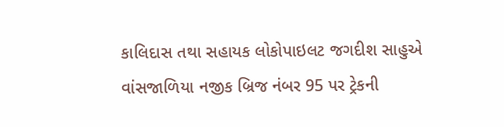કાલિદાસ તથા સહાયક લોકોપાઇલટ જગદીશ સાહુએ વાંસજાળિયા નજીક બ્રિજ નંબર 95 પર ટ્રેકની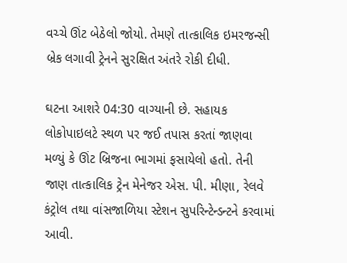વચ્ચે ઊંટ બેઠેલો જોયો. તેમણે તાત્કાલિક ઇમરજન્સી બ્રેક લગાવી ટ્રેનને સુરક્ષિત અંતરે રોકી દીધી.

ઘટના આશરે 04:30 વાગ્યાની છે. સહાયક લોકોપાઇલટે સ્થળ પર જઈ તપાસ કરતાં જાણવા મળ્યું કે ઊંટ બ્રિજના ભાગમાં ફસાયેલો હતો. તેની જાણ તાત્કાલિક ટ્રેન મેનેજર એસ. પી. મીણા, રેલવે કંટ્રોલ તથા વાંસજાળિયા સ્ટેશન સુપરિન્ટેન્ડન્ટને કરવામાં આવી.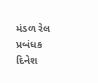મંડળ રેલ પ્રબંધક દિનેશ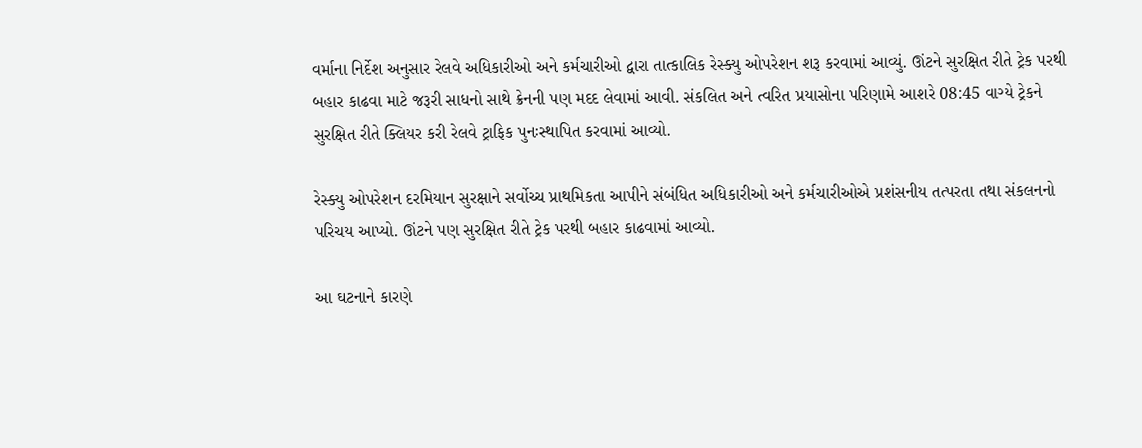વર્માના નિર્દેશ અનુસાર રેલવે અધિકારીઓ અને કર્મચારીઓ દ્વારા તાત્કાલિક રેસ્ક્યુ ઓપરેશન શરૂ કરવામાં આવ્યું. ઊંટને સુરક્ષિત રીતે ટ્રેક પરથી બહાર કાઢવા માટે જરૂરી સાધનો સાથે ક્રેનની પણ મદદ લેવામાં આવી. સંકલિત અને ત્વરિત પ્રયાસોના પરિણામે આશરે 08:45 વાગ્યે ટ્રેકને સુરક્ષિત રીતે ક્લિયર કરી રેલવે ટ્રાફિક પુનઃસ્થાપિત કરવામાં આવ્યો.

રેસ્ક્યુ ઓપરેશન દરમિયાન સુરક્ષાને સર્વોચ્ચ પ્રાથમિકતા આપીને સંબંધિત અધિકારીઓ અને કર્મચારીઓએ પ્રશંસનીય તત્પરતા તથા સંકલનનો પરિચય આપ્યો. ઊંટને પણ સુરક્ષિત રીતે ટ્રેક પરથી બહાર કાઢવામાં આવ્યો.

આ ઘટનાને કારણે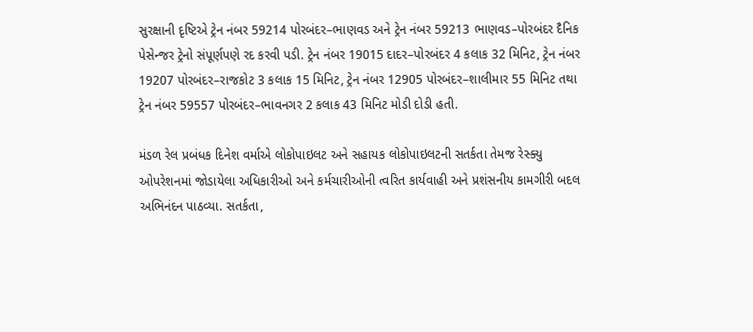સુરક્ષાની દૃષ્ટિએ ટ્રેન નંબર 59214 પોરબંદર–ભાણવડ અને ટ્રેન નંબર 59213 ભાણવડ–પોરબંદર દૈનિક પેસેન્જર ટ્રેનો સંપૂર્ણપણે રદ કરવી પડી. ટ્રેન નંબર 19015 દાદર–પોરબંદર 4 કલાક 32 મિનિટ, ટ્રેન નંબર 19207 પોરબંદર–રાજકોટ 3 કલાક 15 મિનિટ, ટ્રેન નંબર 12905 પોરબંદર–શાલીમાર 55 મિનિટ તથા ટ્રેન નંબર 59557 પોરબંદર–ભાવનગર 2 કલાક 43 મિનિટ મોડી દોડી હતી.

મંડળ રેલ પ્રબંધક દિનેશ વર્માએ લોકોપાઇલટ અને સહાયક લોકોપાઇલટની સતર્કતા તેમજ રેસ્ક્યુ ઓપરેશનમાં જોડાયેલા અધિકારીઓ અને કર્મચારીઓની ત્વરિત કાર્યવાહી અને પ્રશંસનીય કામગીરી બદલ અભિનંદન પાઠવ્યા. સતર્કતા,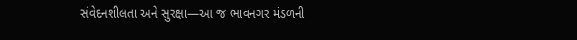સંવેદનશીલતા અને સુરક્ષા—આ જ ભાવનગર મંડળની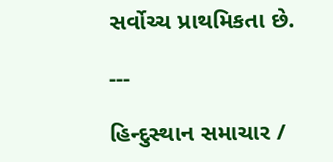સર્વોચ્ચ પ્રાથમિકતા છે.

---

હિન્દુસ્થાન સમાચાર /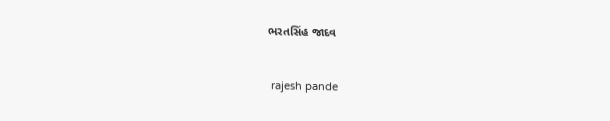ભરતસિંહ જાદવ


 rajesh pande